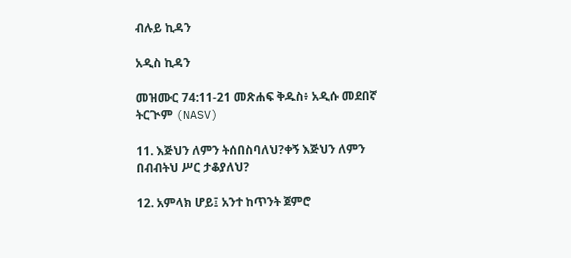ብሉይ ኪዳን

አዲስ ኪዳን

መዝሙር 74:11-21 መጽሐፍ ቅዱስ፥ አዲሱ መደበኛ ትርጒም (NASV)

11. እጅህን ለምን ትሰበስባለህ?ቀኝ እጅህን ለምን በብብትህ ሥር ታቆያለህ?

12. አምላክ ሆይ፤ አንተ ከጥንት ጀምሮ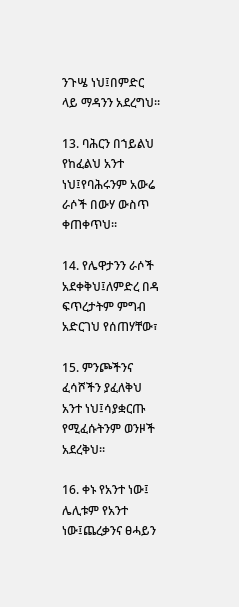ንጉሤ ነህ፤በምድር ላይ ማዳንን አደረግህ።

13. ባሕርን በኀይልህ የከፈልህ አንተ ነህ፤የባሕሩንም አውሬ ራሶች በውሃ ውስጥ ቀጠቀጥህ።

14. የሌዋታንን ራሶች አደቀቅህ፤ለምድረ በዳ ፍጥረታትም ምግብ አድርገህ የሰጠሃቸው፣

15. ምንጮችንና ፈሳሾችን ያፈለቅህ አንተ ነህ፤ሳያቋርጡ የሚፈሱትንም ወንዞች አደረቅህ።

16. ቀኑ የአንተ ነው፤ ሌሊቱም የአንተ ነው፤ጨረቃንና ፀሓይን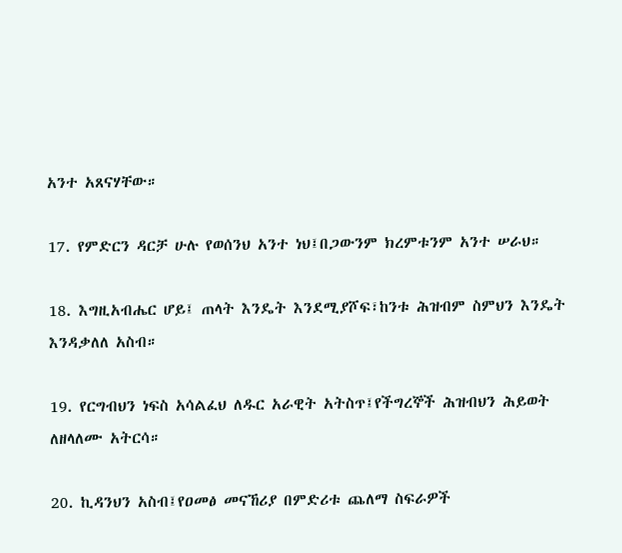አንተ አጸናሃቸው።

17. የምድርን ዳርቻ ሁሉ የወሰንህ አንተ ነህ፤በጋውንም ክረምቱንም አንተ ሠራህ።

18. እግዚአብሔር ሆይ፤ ጠላት እንዴት እንደሚያሾፍ፣ከንቱ ሕዝብም ስምህን እንዴት እንዳቃለለ አስብ።

19. የርግብህን ነፍስ አሳልፈህ ለዱር አራዊት አትስጥ፤የችግረኞች ሕዝብህን ሕይወት ለዘላለሙ አትርሳ።

20. ኪዳንህን አስብ፤የዐመፅ መናኸሪያ በምድሪቱ ጨለማ ስፍራዎች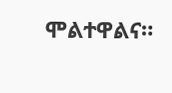ሞልተዋልና።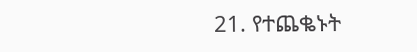21. የተጨቈኑት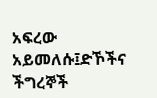አፍረው አይመለሱ፤ድኾችና ችግረኞች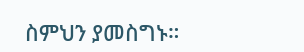ስምህን ያመስግኑ።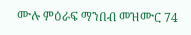ሙሉ ምዕራፍ ማንበብ መዝሙር 74